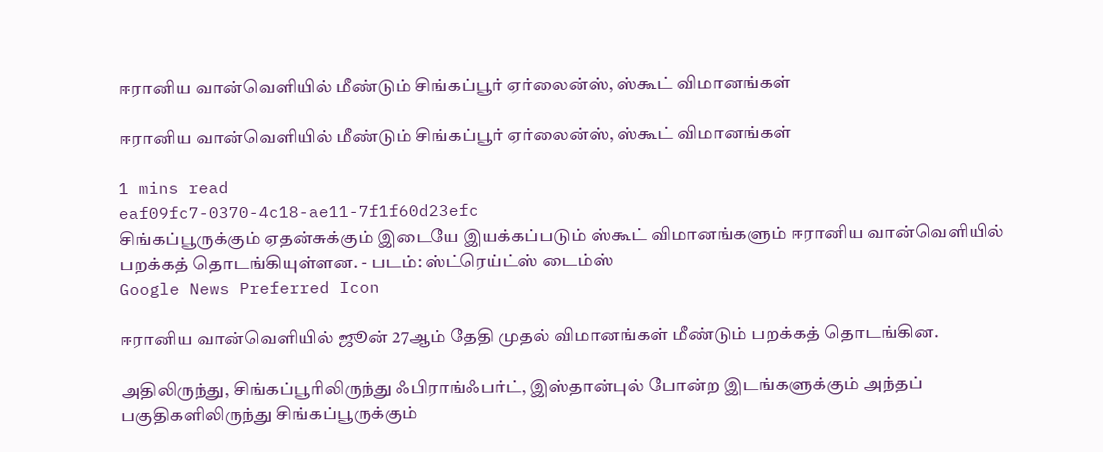ஈரானிய வான்வெளியில் மீண்டும் சிங்கப்பூர் ஏர்லைன்ஸ், ஸ்கூட் விமானங்கள்

ஈரானிய வான்வெளியில் மீண்டும் சிங்கப்பூர் ஏர்லைன்ஸ், ஸ்கூட் விமானங்கள்

1 mins read
eaf09fc7-0370-4c18-ae11-7f1f60d23efc
சிங்கப்பூருக்கும் ஏதன்சுக்கும் இடையே இயக்கப்படும் ஸ்கூட் விமானங்களும் ஈரானிய வான்வெளியில் பறக்கத் தொடங்கியுள்ளன. - படம்: ஸ்ட்ரெய்ட்ஸ் டைம்ஸ்
Google News Preferred Icon

ஈரானிய வான்வெளியில் ஜூன் 27ஆம் தேதி முதல் விமானங்கள் மீண்டும் பறக்கத் தொடங்கின.

அதிலிருந்து, சிங்கப்பூரிலிருந்து ஃபிராங்ஃபர்ட், இஸ்தான்புல் போன்ற இடங்களுக்கும் அந்தப் பகுதிகளிலிருந்து சிங்கப்பூருக்கும்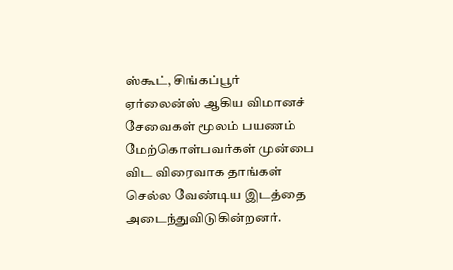ஸ்கூட், சிங்கப்பூர் ஏர்லைன்ஸ் ஆகிய விமானச் சேவைகள் மூலம் பயணம் மேற்கொள்பவர்கள் முன்பை விட விரைவாக தாங்கள் செல்ல வேண்டிய இடத்தை அடைந்துவிடுகின்றனர்.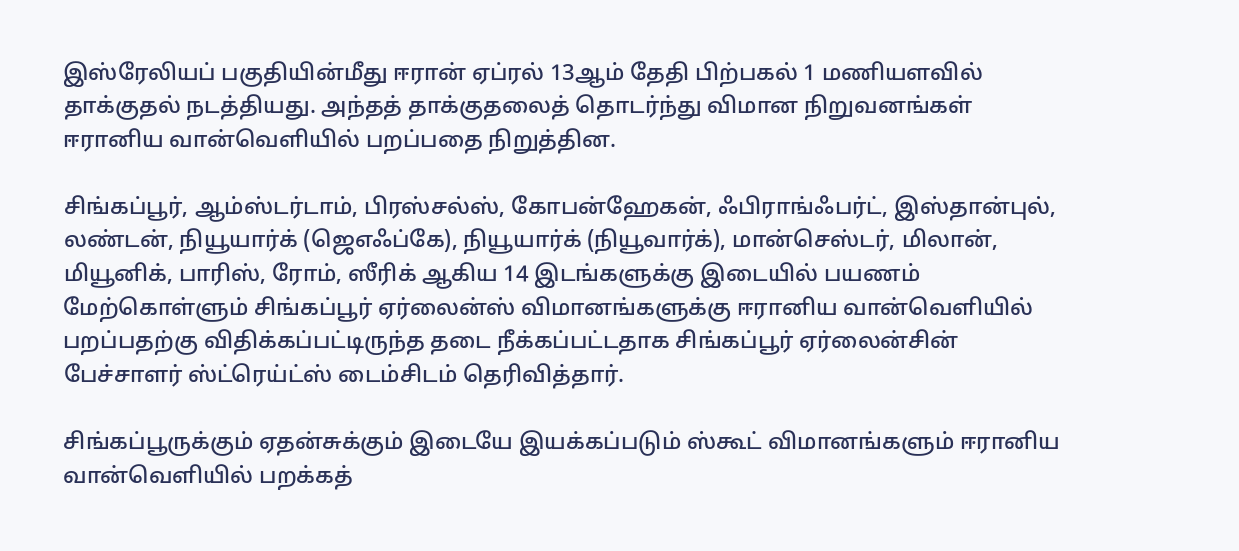இஸ்ரேலியப் பகுதியின்மீது ஈரான் ஏப்ரல் 13ஆம் தேதி பிற்பகல் 1 மணியளவில் தாக்குதல் நடத்தியது. அந்தத் தாக்குதலைத் தொடர்ந்து விமான நிறுவனங்கள் ஈரானிய வான்வெளியில் பறப்பதை நிறுத்தின.

சிங்கப்பூர், ஆம்ஸ்டர்டாம், பிரஸ்சல்ஸ், கோபன்ஹேகன், ஃபிராங்ஃபர்ட், இஸ்தான்புல், லண்டன், நியூயார்க் (ஜெஎஃப்கே), நியூயார்க் (நியூவார்க்), மான்செஸ்டர், மிலான், மியூனிக், பாரிஸ், ரோம், ஸீரிக் ஆகிய 14 இடங்களுக்கு இடையில் பயணம் மேற்கொள்ளும் சிங்கப்பூர் ஏர்லைன்ஸ் விமானங்களுக்கு ஈரானிய வான்வெளியில் பறப்பதற்கு விதிக்கப்பட்டிருந்த தடை நீக்கப்பட்டதாக சிங்கப்பூர் ஏர்லைன்சின் பேச்சாளர் ஸ்ட்ரெய்ட்ஸ் டைம்சிடம் தெரிவித்தார்.

சிங்கப்பூருக்கும் ஏதன்சுக்கும் இடையே இயக்கப்படும் ஸ்கூட் விமானங்களும் ஈரானிய வான்வெளியில் பறக்கத்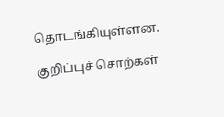தொடங்கியுள்ளன.

குறிப்புச் சொற்கள்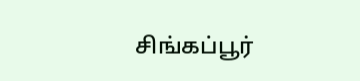சிங்கப்பூர்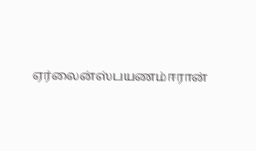ஏர்லைன்ஸ்பயணம்ஈரான்